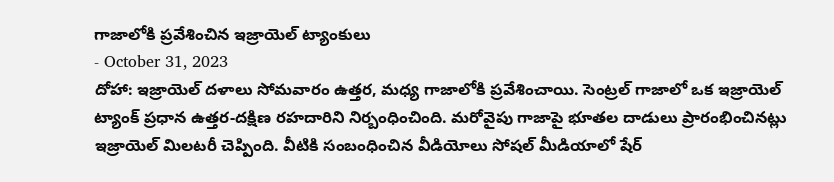గాజాలోకి ప్రవేశించిన ఇజ్రాయెల్ ట్యాంకులు
- October 31, 2023
దోహా: ఇజ్రాయెల్ దళాలు సోమవారం ఉత్తర, మధ్య గాజాలోకి ప్రవేశించాయి. సెంట్రల్ గాజాలో ఒక ఇజ్రాయెల్ ట్యాంక్ ప్రధాన ఉత్తర-దక్షిణ రహదారిని నిర్బంధించింది. మరోవైపు గాజాపై భూతల దాడులు ప్రారంభించినట్లు ఇజ్రాయెల్ మిలటరీ చెప్పింది. వీటికి సంబంధించిన వీడియోలు సోషల్ మీడియాలో షేర్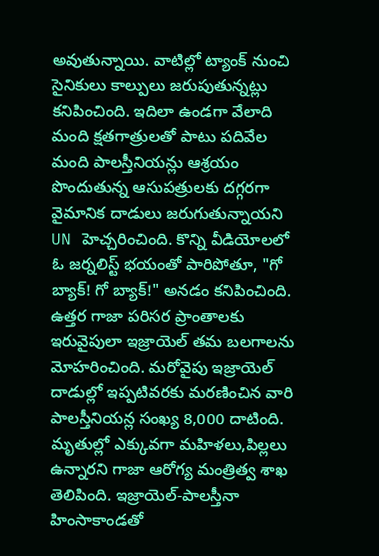అవుతున్నాయి. వాటిల్లో ట్యాంక్ నుంచి సైనికులు కాల్పులు జరుపుతున్నట్లు కనిపించింది. ఇదిలా ఉండగా వేలాది మంది క్షతగాత్రులతో పాటు పదివేల మంది పాలస్తీనియన్లు ఆశ్రయం పొందుతున్న ఆసుపత్రులకు దగ్గరగా వైమానిక దాడులు జరుగుతున్నాయని UN హెచ్చరించింది. కొన్ని వీడియోలలో ఓ జర్నలిస్ట్ భయంతో పారిపోతూ, "గో బ్యాక్! గో బ్యాక్!" అనడం కనిపించింది. ఉత్తర గాజా పరిసర ప్రాంతాలకు ఇరువైపులా ఇజ్రాయెల్ తమ బలగాలను మోహరించింది. మరోవైపు ఇజ్రాయెల్ దాడుల్లో ఇప్పటివరకు మరణించిన వారి పాలస్తీనియన్ల సంఖ్య 8,000 దాటింది. మృతుల్లో ఎక్కువగా మహిళలు,పిల్లలు ఉన్నారని గాజా ఆరోగ్య మంత్రిత్వ శాఖ తెలిపింది. ఇజ్రాయెల్-పాలస్తీనా హింసాకాండతో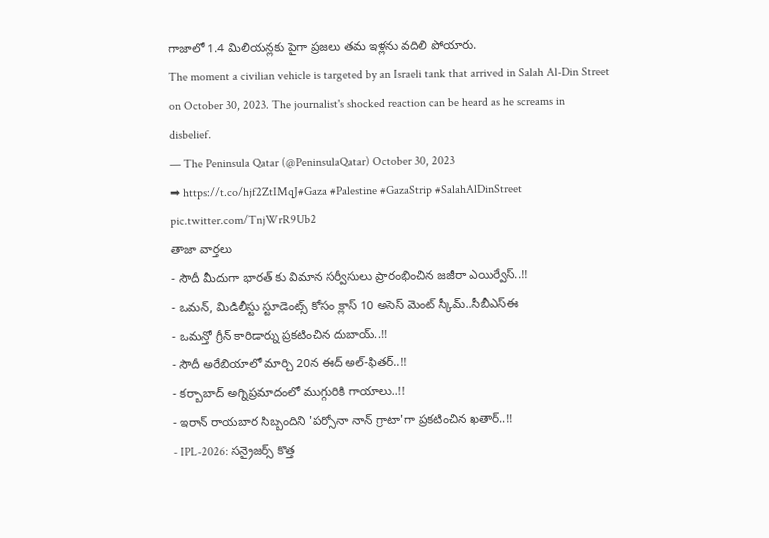గాజాలో 1.4 మిలియన్లకు పైగా ప్రజలు తమ ఇళ్లను వదిలి పోయారు.
The moment a civilian vehicle is targeted by an Israeli tank that arrived in Salah Al-Din Street on October 30, 2023. The journalist's shocked reaction can be heard as he screams in disbelief.
— The Peninsula Qatar (@PeninsulaQatar) October 30, 2023
➡ https://t.co/hjf2ZtIMqJ#Gaza #Palestine #GazaStrip #SalahAlDinStreet pic.twitter.com/TnjWrR9Ub2
తాజా వార్తలు
- సౌదీ మీదుగా భారత్ కు విమాన సర్వీసులు ప్రారంభించిన జజీరా ఎయిర్వేస్..!!
- ఒమన్, మిడిలీస్టు స్టూడెంట్స్ కోసం క్లాస్ 10 అసెస్ మెంట్ స్కీమ్..సీబీఎస్ఈ
- ఒమన్తో గ్రీన్ కారిడార్ను ప్రకటించిన దుబాయ్..!!
- సౌదీ అరేబియాలో మార్చి 20న ఈద్ అల్-ఫితర్..!!
- కర్బాబాద్ అగ్నిప్రమాదంలో ముగ్గురికి గాయాలు..!!
- ఇరాన్ రాయబార సిబ్బందిని 'పర్సోనా నాన్ గ్రాటా'గా ప్రకటించిన ఖతార్..!!
- IPL-2026: సన్రైజర్స్ కొత్త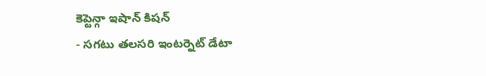కెప్టెన్గా ఇషాన్ కిషన్
- సగటు తలసరి ఇంటర్నెట్ డేటా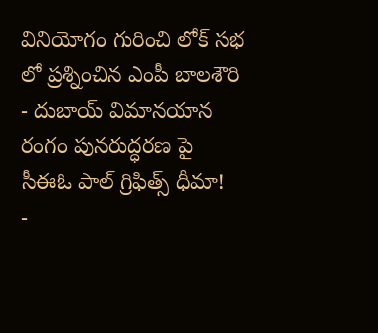వినియోగం గురించి లోక్ సభ లో ప్రశ్నించిన ఎంపీ బాలశౌరి
- దుబాయ్ విమానయాన రంగం పునరుద్ధరణ పై సీఈఓ పాల్ గ్రిఫిత్స్ ధీమా!
-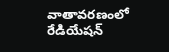వాతావరణంలో రేడియేషన్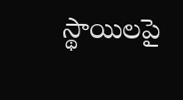స్థాయిలపై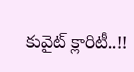కువైట్ క్లారిటీ..!!